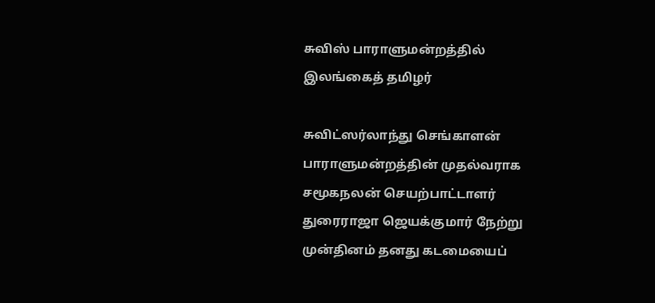சுவிஸ் பாராளுமன்றத்தில் இலங்கைத் தமிழர்

சுவிட்ஸ‌ர்லாந்து செங்காள‌ன் பாராளுமன்றத்தின் முதல்வராக சமூகநலன் செயற்பாட்டாளர் துரைராஜா ஜெயக்குமார் நேற்று முன்தினம் தனது கடமையைப்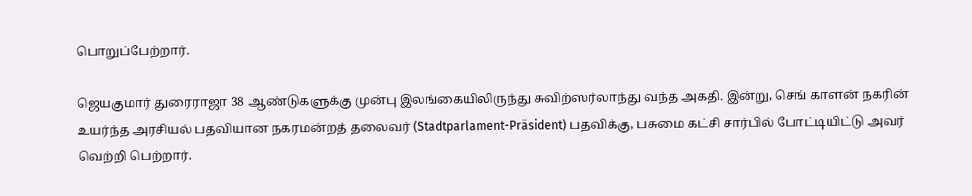பொறுப்பேற்றார்.

ஜெயகுமார் துரைராஜா 38 ஆண்டுகளுக்கு முன்பு இலங்கையிலிருந்து சுவிற்ஸ‌ர்லாந்து வந்த அகதி. இன்று, செங் காளன் நகரின் உயர்ந்த அரசியல் பதவியான நகரமன்றத் தலைவர் (Stadtparlament-Präsident) பதவிக்கு, பசுமை கட்சி சார்பில் போட்டியிட்டு அவர் வெற்றி பெற்றார்.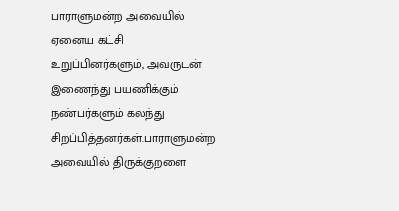பாராளுமன்ற அவையில் ஏனைய கட்சி உறுப்பினர்களும், அவருடன் இணைந்து பயணிக்கும் நண்பர்களும் கலந்து சிறப்பித்தனர்கள்.பாராளுமன்ற அவையில் திருக்குறளை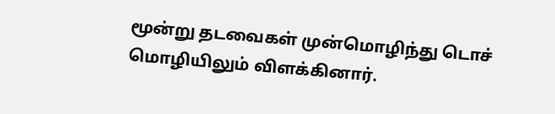மூன்று தடவைகள் முன்மொழிந்து டொச் மொழியிலும் விளக்கினார்.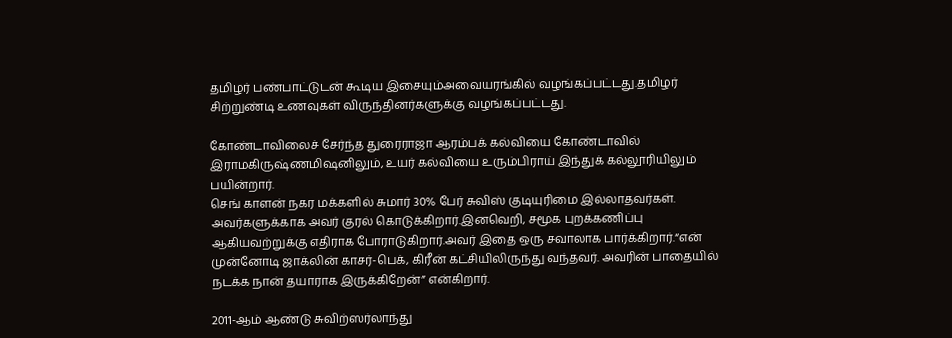தமிழர் பண்பாட்டுடன் கூடிய இசையும்அவையரங்கில் வழங்கப்பட்டது.தமிழர் சிற்றுண்டி உணவுகள் விருந்தினர்களுக்கு வழங்கப்பட்டது.

கோண்டாவிலைச் சேர்ந்த துரைராஜா ஆரம்பக் கல்வியை கோண்டாவில் இராமகிருஷ்ணமிஷனிலும், உயர் கல்வியை உரும்பிராய் இந்துக் கல்லூரியிலும் பயின்றார்.
செங் காளன் நகர மக்களில் சுமார் 30% பேர் சுவிஸ் குடியுரிமை இல்லாதவர்கள். அவர்களுக்காக அவர் குரல் கொடுக்கிறார்.இனவெறி, சமூக புறக்கணிப்பு ஆகியவற்றுக்கு எதிராக போராடுகிறார்.அவர் இதை ஒரு சவாலாக பார்க்கிறார்.“என் முன்னோடி ஜாக்லின் காசர்-பெக், கிரீன் கட்சியிலிருந்து வந்தவர். அவரின் பாதையில் நடக்க நான் தயாராக இருக்கிறேன்” என்கிறார்.

2011-ஆம் ஆண்டு சுவிற்ஸ‌ர்லாந்து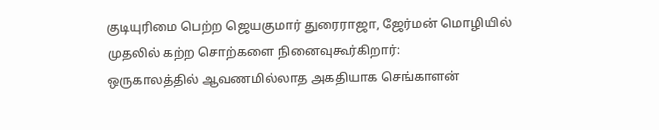குடியுரிமை பெற்ற ஜெயகுமார் துரைராஜா, ஜேர்மன் மொழியில் முதலில் கற்ற சொற்களை நினைவுகூர்கிறார்:
ஒருகாலத்தில் ஆவணமில்லாத அகதியாக செங்காளன்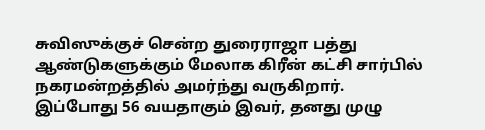சுவிஸுக்குச் சென்ற துரைராஜா பத்து ஆண்டுகளுக்கும் மேலாக கிரீன் கட்சி சார்பில் நகரமன்றத்தில் அமர்ந்து வருகிறார்.
இப்போது 56 வயதாகும் இவர், தனது முழு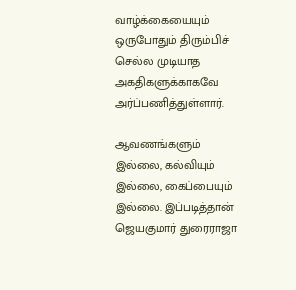வாழ்க்கையையும் ஒருபோதும் திரும்பிச் செல்ல முடியாத அகதிகளுக்காகவே அர்ப்பணித்துள்ளார்.

ஆவணங்களும் இல்லை, கல்வியும் இல்லை, கைப்பையும் இல்லை. இப்படித்தான் ஜெயகுமார் துரைராஜா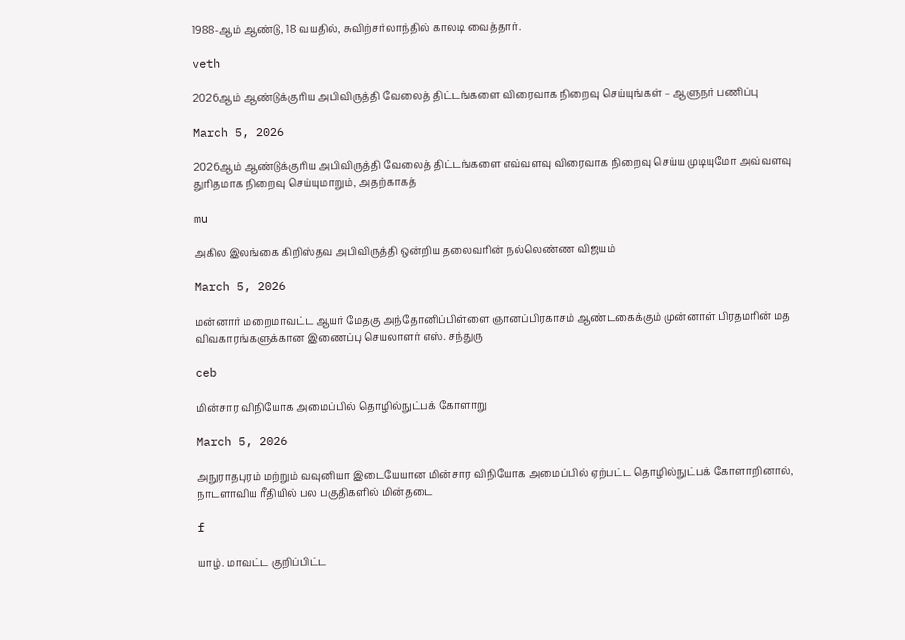1988-ஆம் ஆண்டு, 18 வயதில், சுவிற்சர்லாந்தில் காலடி வைத்தார்.

veth

2026ஆம் ஆண்டுக்குரிய அபிவிருத்தி வேலைத் திட்டங்களை விரைவாக நிறைவு செய்யுங்கள் – ஆளுநர் பணிப்பு

March 5, 2026

2026ஆம் ஆண்டுக்குரிய அபிவிருத்தி வேலைத் திட்டங்களை எவ்வளவு விரைவாக நிறைவு செய்ய முடியுமோ அவ்வளவு துரிதமாக நிறைவு செய்யுமாறும், அதற்காகத்

mu

அகில இலங்கை கிறிஸ்தவ அபிவிருத்தி ஒன்றிய தலைவரின் நல்லெண்ண விஜயம்

March 5, 2026

மன்னார் மறைமாவட்ட ஆயர் மேதகு அந்தோனிப்பிள்ளை ஞானப்பிரகாசம் ஆண்டகைக்கும் முன்னாள் பிரதமரின் மத விவகாரங்களுக்கான இணைப்பு செயலாளர் எஸ். சந்துரு

ceb

மின்சார விநியோக அமைப்பில் தொழில்நுட்பக் கோளாறு

March 5, 2026

அநுராதபுரம் மற்றும் வவுனியா இடையேயான மின்சார விநியோக அமைப்பில் ஏற்பட்ட தொழில்நுட்பக் கோளாறினால், நாடளாவிய ரீதியில் பல பகுதிகளில் மின்தடை

f

யாழ். மாவட்ட குறிப்பிட்ட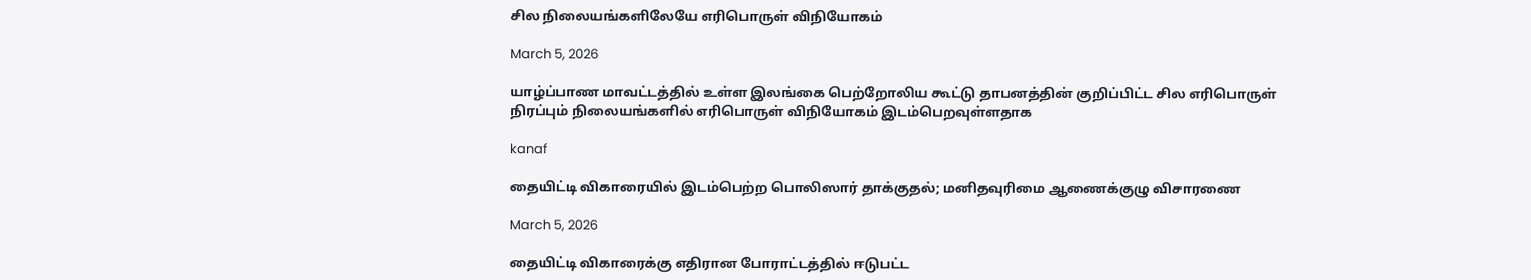சில நிலையங்களிலேயே எரிபொருள் விநியோகம்

March 5, 2026

யாழ்ப்பாண மாவட்டத்தில் உள்ள இலங்கை பெற்றோலிய கூட்டு தாபனத்தின் குறிப்பிட்ட சில எரிபொருள் நிரப்பும் நிலையங்களில் எரிபொருள் விநியோகம் இடம்பெறவுள்ளதாக

kanaf

தையிட்டி விகாரையில் இடம்பெற்ற பொலிஸார் தாக்குதல்; மனிதவுரிமை ஆணைக்குழு விசாரணை

March 5, 2026

தையிட்டி விகாரைக்கு எதிரான போராட்டத்தில் ஈடுபட்ட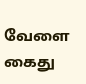வேளை கைது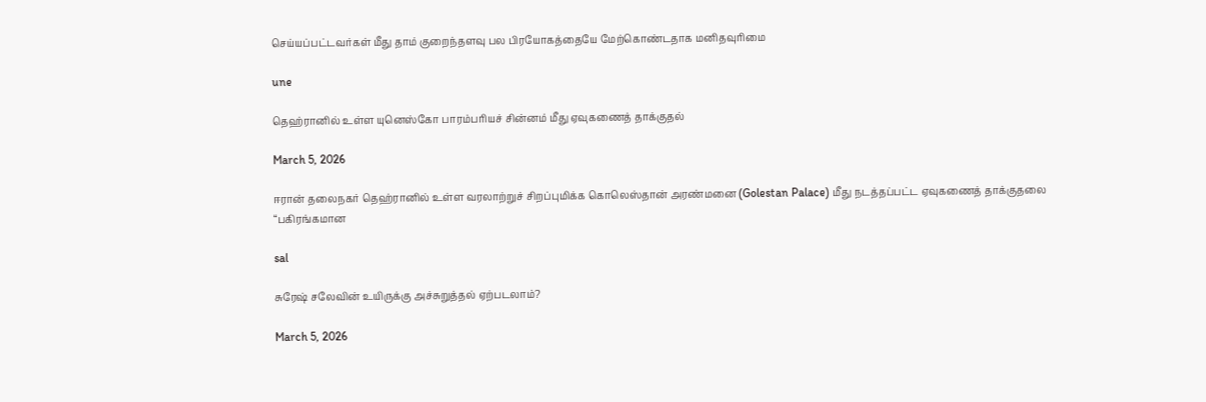செய்யப்பட்டவர்கள் மீது தாம் குறைந்தளவு பல பிரயோகத்தையே மேற்கொண்டதாக மனிதவுரிமை

une

தெஹ்ரானில் உள்ள யுனெஸ்கோ பாரம்பரியச் சின்னம் மீது ஏவுகணைத் தாக்குதல்

March 5, 2026

ஈரான் தலைநகர் தெஹ்ரானில் உள்ள வரலாற்றுச் சிறப்புமிக்க கொலெஸ்தான் அரண்மனை (Golestan Palace) மீது நடத்தப்பட்ட ஏவுகணைத் தாக்குதலை “பகிரங்கமான

sal

சுரேஷ் சலேவின் உயிருக்கு அச்சுறுத்தல் ஏற்படலாம்?

March 5, 2026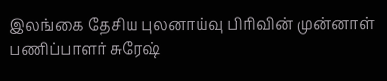இலங்கை தேசிய புலனாய்வு பிரிவின் முன்னாள் பணிப்பாளர் சுரேஷ்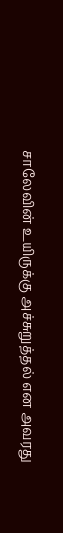சாலேவின் உயிருக்கு அச்சுறுத்தல் என அவரது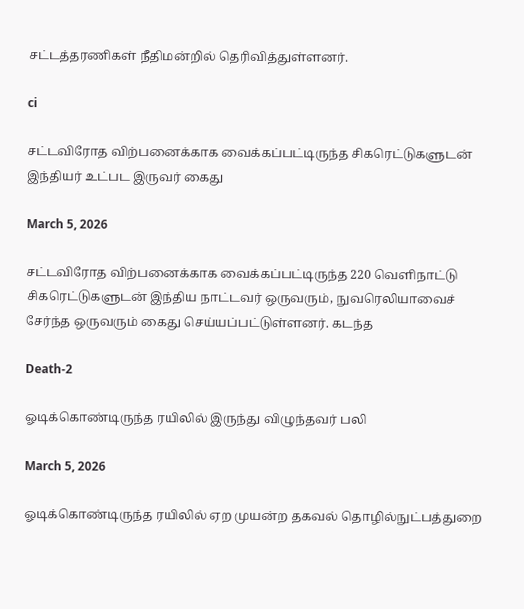சட்டத்தரணிகள் நீதிமன்றில் தெரிவித்துள்ளனர்.

ci

சட்டவிரோத விற்பனைக்காக வைக்கப்பட்டிருந்த சிகரெட்டுகளுடன் இந்தியர் உட்பட இருவர் கைது

March 5, 2026

சட்டவிரோத விற்பனைக்காக வைக்கப்பட்டிருந்த 220 வெளிநாட்டு சிகரெட்டுகளுடன் இந்திய நாட்டவர் ஒருவரும், நுவரெலியாவைச் சேர்ந்த ஒருவரும் கைது செய்யப்பட்டுள்ளனர். கடந்த

Death-2

ஓடிக்கொண்டிருந்த ரயிலில் இருந்து விழுந்தவர் பலி

March 5, 2026

ஓடிக்கொண்டிருந்த ரயிலில் ஏற முயன்ற தகவல் தொழில்நுட்பத்துறை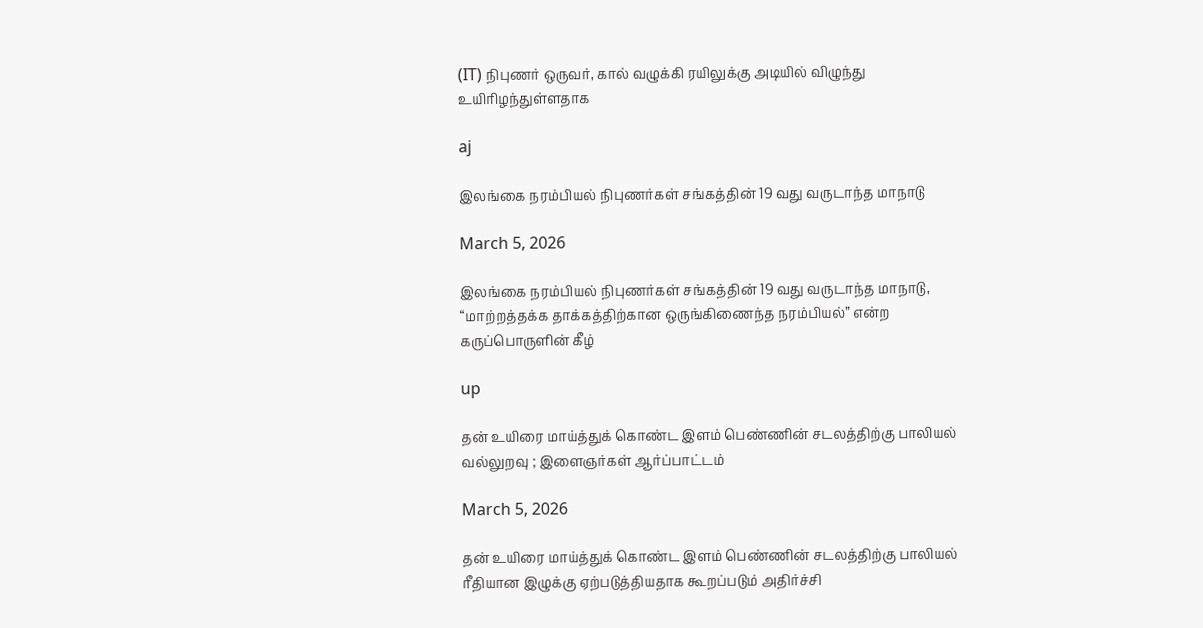(IT) நிபுணர் ஒருவர், கால் வழுக்கி ரயிலுக்கு அடியில் விழுந்து உயிரிழந்துள்ளதாக

aj

இலங்கை நரம்பியல் நிபுணர்கள் சங்கத்தின் 19 வது வருடாந்த மாநாடு

March 5, 2026

இலங்கை நரம்பியல் நிபுணர்கள் சங்கத்தின் 19 வது வருடாந்த மாநாடு, “மாற்றத்தக்க தாக்கத்திற்கான ஒருங்கிணைந்த நரம்பியல்” என்ற கருப்பொருளின் கீழ்

up

தன் உயிரை மாய்த்துக் கொண்ட இளம் பெண்ணின் சடலத்திற்கு பாலியல் வல்லுறவு ; இளைஞர்கள் ஆர்ப்பாட்டம்

March 5, 2026

தன் உயிரை மாய்த்துக் கொண்ட இளம் பெண்ணின் சடலத்திற்கு பாலியல் ரீதியான இழுக்கு ஏற்படுத்தியதாக கூறப்படும் அதிர்ச்சி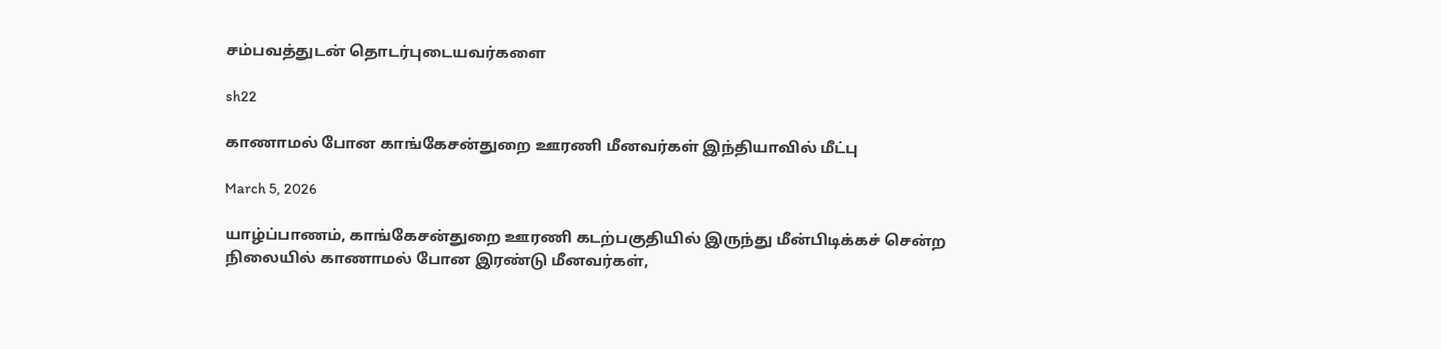சம்பவத்துடன் தொடர்புடையவர்களை

sh22

காணாமல் போன காங்கேசன்துறை ஊரணி மீனவர்கள் இந்தியாவில் மீட்பு

March 5, 2026

யாழ்ப்பாணம், காங்கேசன்துறை ஊரணி கடற்பகுதியில் இருந்து மீன்பிடிக்கச் சென்ற நிலையில் காணாமல் போன இரண்டு மீனவர்கள்,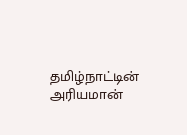தமிழ்நாட்டின் அரியமான்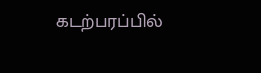கடற்பரப்பில்